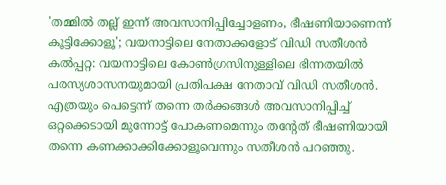'തമ്മിൽ തല്ല് ഇന്ന് അവസാനിപ്പിച്ചോളണം, ഭീഷണിയാണെന്ന് കൂട്ടിക്കോളൂ'; വയനാട്ടിലെ നേതാക്കളോട് വിഡി സതീശൻ
കൽപ്പറ്റ: വയനാട്ടിലെ കോൺഗ്രസിനുള്ളിലെ ഭിന്നതയിൽ പരസ്യശാസനയുമായി പ്രതിപക്ഷ നേതാവ് വിഡി സതീശൻ. എത്രയും പെട്ടെന്ന് തന്നെ തർക്കങ്ങൾ അവസാനിപ്പിച്ച് ഒറ്റക്കെടായി മുന്നോട്ട് പോകണമെന്നും തന്റേത് ഭീഷണിയായി തന്നെ കണക്കാക്കിക്കോളൂവെന്നും സതീശൻ പറഞ്ഞു.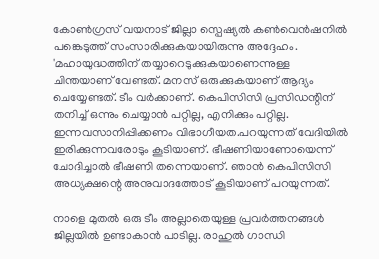കോൺഗ്രസ് വയനാട് ജില്ലാ സ്പെഷ്യൽ കൺവെൻഷനിൽ പങ്കെടുത്ത് സംസാരിക്കുകയായിരുന്നു അദ്ദേഹം.
'മഹായുദ്ധത്തിന് തയ്യാറെടുക്കുകയാണെന്നുള്ള ചിന്തയാണ് വേണ്ടത്. മനസ് ഒരുക്കുകയാണ് ആദ്യം ചെയ്യേണ്ടത്. ടീം വർക്കാണ്. കെപിസിസി പ്രസിഡന്റിന് തനിച്ച് ഒന്നും ചെയ്യാൻ പറ്റില്ല, എനിക്കും പറ്റില്ല. ഇന്നവസാനിപ്പിക്കണം വിഭാഗീയത.പറയുന്നത് വേദിയിൽ ഇരിക്കുന്നവരോടും കൂടിയാണ്. ഭീഷണിയാണോയെന്ന് ചോദിച്ചാൽ ഭീഷണി തന്നെയാണ്. ഞാൻ കെപിസിസി അധ്യക്ഷന്റെ അനുവാദത്തോട് കൂടിയാണ് പറയുന്നത്.

നാളെ മുതൽ ഒരു ടീം അല്ലാതെയുള്ള പ്രവർത്തനങ്ങൾ ജില്ലയിൽ ഉണ്ടാകാൻ പാടില്ല. രാഹുൽ ഗാന്ധി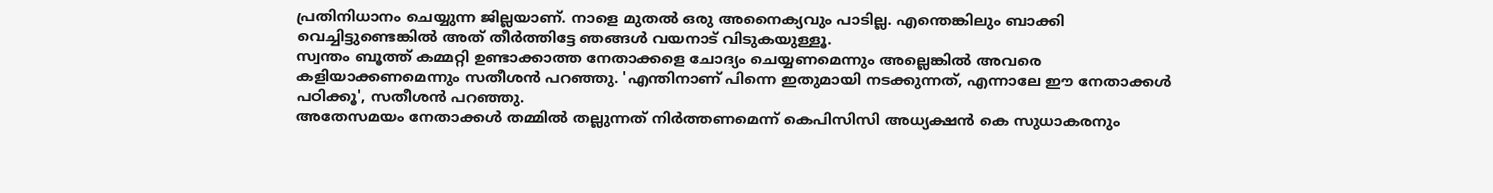പ്രതിനിധാനം ചെയ്യുന്ന ജില്ലയാണ്. നാളെ മുതൽ ഒരു അനൈക്യവും പാടില്ല. എന്തെങ്കിലും ബാക്കി വെച്ചിട്ടുണ്ടെങ്കിൽ അത് തീർത്തിട്ടേ ഞങ്ങൾ വയനാട് വിടുകയുള്ളൂ.
സ്വന്തം ബൂത്ത് കമ്മറ്റി ഉണ്ടാക്കാത്ത നേതാക്കളെ ചോദ്യം ചെയ്യണമെന്നും അല്ലെങ്കിൽ അവരെ കളിയാക്കണമെന്നും സതീശൻ പറഞ്ഞു. 'എന്തിനാണ് പിന്നെ ഇതുമായി നടക്കുന്നത്, എന്നാലേ ഈ നേതാക്കൾ പഠിക്കൂ', സതീശൻ പറഞ്ഞു.
അതേസമയം നേതാക്കൾ തമ്മിൽ തല്ലുന്നത് നിർത്തണമെന്ന് കെപിസിസി അധ്യക്ഷൻ കെ സുധാകരനും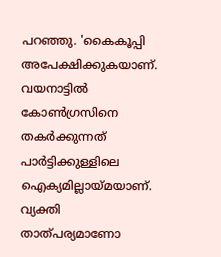പറഞ്ഞു. 'കൈകൂപ്പി അപേക്ഷിക്കുകയാണ്. വയനാട്ടിൽ കോൺഗ്രസിനെ തകർക്കുന്നത് പാർട്ടിക്കുള്ളിലെ ഐക്യമില്ലായ്മയാണ്. വ്യക്തി താത്പര്യമാണോ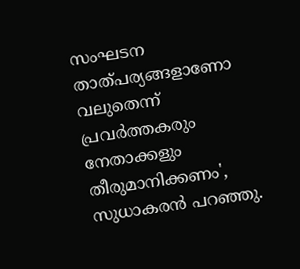സംഘടന താത്പര്യങ്ങളാണോ വലുതെന്ന് പ്രവർത്തകരും നേതാക്കളും തീരുമാനിക്കണം', സുധാകരൻ പറഞ്ഞു.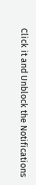Click it and Unblock the Notifications